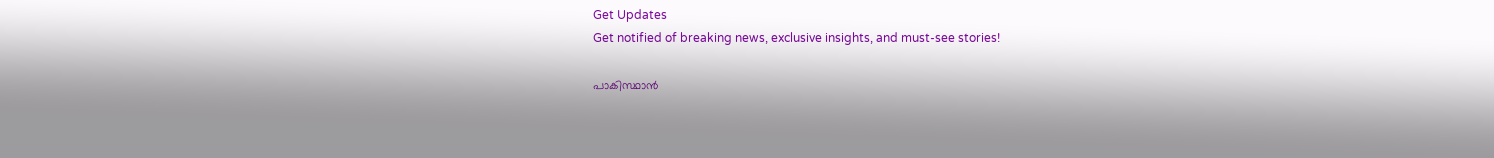Get Updates
Get notified of breaking news, exclusive insights, and must-see stories!

പാകിസ്ഥാൻ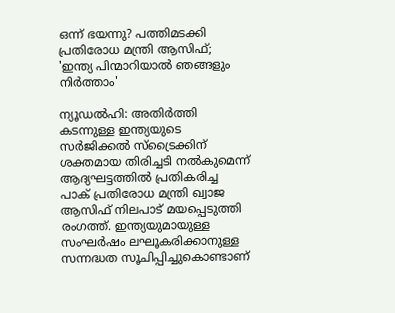ഒന്ന് ഭയന്നു? പത്തിമടക്കി പ്രതിരോധ മന്ത്രി ആസിഫ്; 'ഇന്ത്യ പിന്മാറിയാൽ ഞങ്ങളും നിർത്താം'

ന്യൂഡൽഹി: അതിർത്തി കടന്നുള്ള ഇന്ത്യയുടെ സർജിക്കൽ സ്‌ട്രൈക്കിന് ശക്തമായ തിരിച്ചടി നൽകുമെന്ന് ആദ്യഘട്ടത്തിൽ പ്രതികരിച്ച പാക് പ്രതിരോധ മന്ത്രി ഖ്വാജ ആസിഫ് നിലപാട് മയപ്പെടുത്തി രംഗത്ത്. ഇന്ത്യയുമായുള്ള സംഘർഷം ലഘൂകരിക്കാനുള്ള സന്നദ്ധത സൂചിപ്പിച്ചുകൊണ്ടാണ്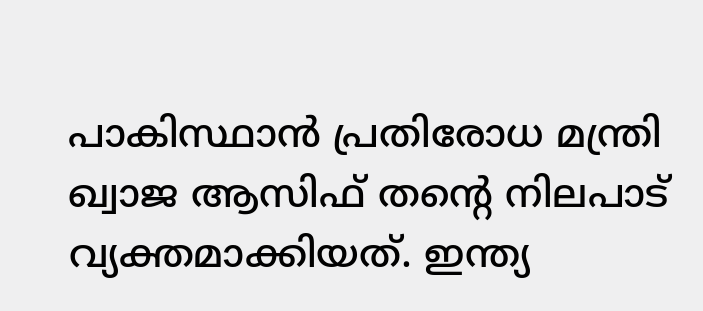പാകിസ്ഥാൻ പ്രതിരോധ മന്ത്രി ഖ്വാജ ആസിഫ് തന്റെ നിലപാട് വ്യക്തമാക്കിയത്. ഇന്ത്യ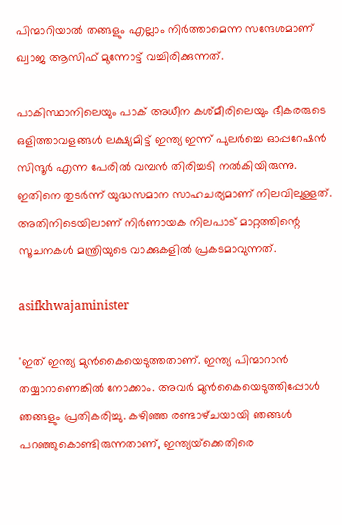പിന്മാറിയാൽ തങ്ങളും എല്ലാം നിർത്താമെന്ന സന്ദേശമാണ് ഖ്വാജ ആസിഫ് മുന്നോട്ട് വച്ചിരിക്കുന്നത്.

പാകിസ്ഥാനിലെയും പാക് അധീന കശ്‌മീരിലെയും ഭീകരരുടെ ഒളിത്താവളങ്ങൾ ലക്ഷ്യമിട്ട് ഇന്ത്യ ഇന്ന് പുലർച്ചെ ഓപ്പറേഷൻ സിന്ദൂർ എന്ന പേരിൽ വമ്പൻ തിരിച്ചടി നൽകിയിരുന്നു. ഇതിനെ തുടർന്ന് യുദ്ധസമാന സാഹചര്യമാണ് നിലവിലുള്ളത്. അതിനിടെയിലാണ് നിർണായക നിലപാട് മാറ്റത്തിന്റെ സൂചനകൾ മന്ത്രിയുടെ വാക്കുകളിൽ പ്രകടമാവുന്നത്.

asifkhwajaminister

'ഇത് ഇന്ത്യ മുൻകൈയെടുത്തതാണ്. ഇന്ത്യ പിന്മാറാൻ തയ്യാറാണെങ്കിൽ നോക്കാം. അവർ മുൻകൈയെടുത്തിപ്പോൾ ഞങ്ങളും പ്രതികരിച്ചു. കഴിഞ്ഞ രണ്ടാഴ്‌ചയായി ഞങ്ങൾ പറഞ്ഞുകൊണ്ടിരുന്നതാണ്, ഇന്ത്യയ്‌ക്കെതിരെ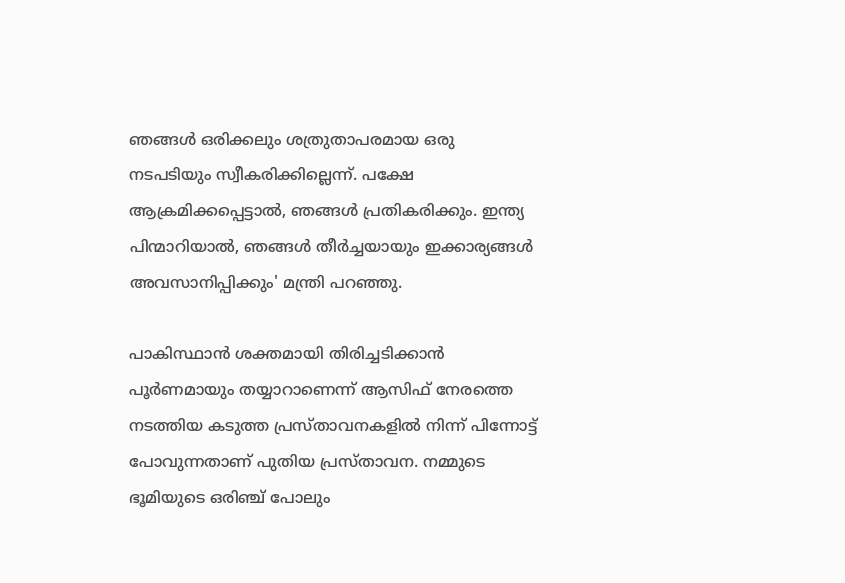ഞങ്ങൾ ഒരിക്കലും ശത്രുതാപരമായ ഒരു നടപടിയും സ്വീകരിക്കില്ലെന്ന്. പക്ഷേ ആക്രമിക്കപ്പെട്ടാൽ, ഞങ്ങൾ പ്രതികരിക്കും. ഇന്ത്യ പിന്മാറിയാൽ, ഞങ്ങൾ തീർച്ചയായും ഇക്കാര്യങ്ങൾ അവസാനിപ്പിക്കും' മന്ത്രി പറഞ്ഞു.

പാകിസ്ഥാൻ ശക്തമായി തിരിച്ചടിക്കാൻ പൂർണമായും തയ്യാറാണെന്ന് ആസിഫ് നേരത്തെ നടത്തിയ കടുത്ത പ്രസ്‌താവനകളിൽ നിന്ന് പിന്നോട്ട് പോവുന്നതാണ് പുതിയ പ്രസ്‌താവന. നമ്മുടെ ഭൂമിയുടെ ഒരിഞ്ച് പോലും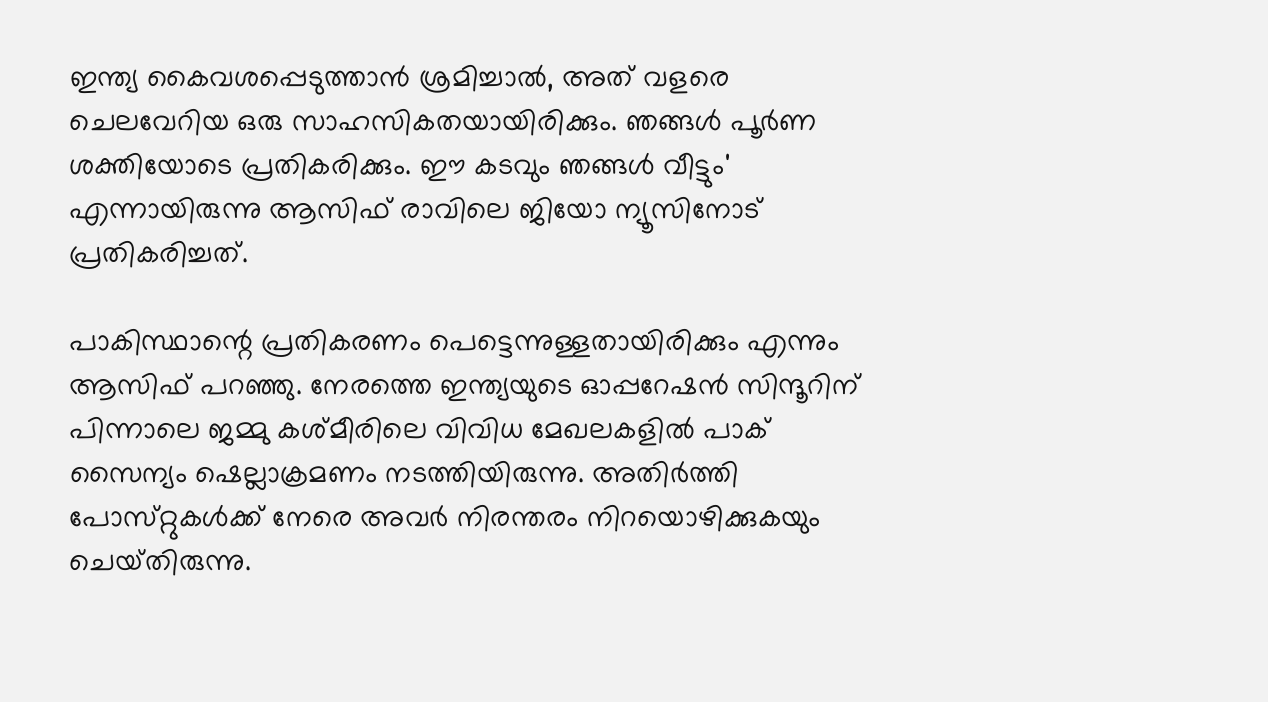ഇന്ത്യ കൈവശപ്പെടുത്താൻ ശ്രമിച്ചാൽ, അത് വളരെ ചെലവേറിയ ഒരു സാഹസികതയായിരിക്കും. ഞങ്ങൾ പൂർണ ശക്തിയോടെ പ്രതികരിക്കും. ഈ കടവും ഞങ്ങൾ വീട്ടും' എന്നായിരുന്നു ആസിഫ് രാവിലെ ജിയോ ന്യൂസിനോട് പ്രതികരിച്ചത്.

പാകിസ്ഥാന്റെ പ്രതികരണം പെട്ടെന്നുള്ളതായിരിക്കും എന്നും ആസിഫ് പറഞ്ഞു. നേരത്തെ ഇന്ത്യയുടെ ഓപ്പറേഷൻ സിന്ദൂറിന് പിന്നാലെ ജമ്മു കശ്‌മീരിലെ വിവിധ മേഖലകളിൽ പാക് സൈന്യം ഷെല്ലാക്രമണം നടത്തിയിരുന്നു. അതിർത്തി പോസ്‌റ്റുകൾക്ക് നേരെ അവർ നിരന്തരം നിറയൊഴിക്കുകയും ചെയ്‌തിരുന്നു.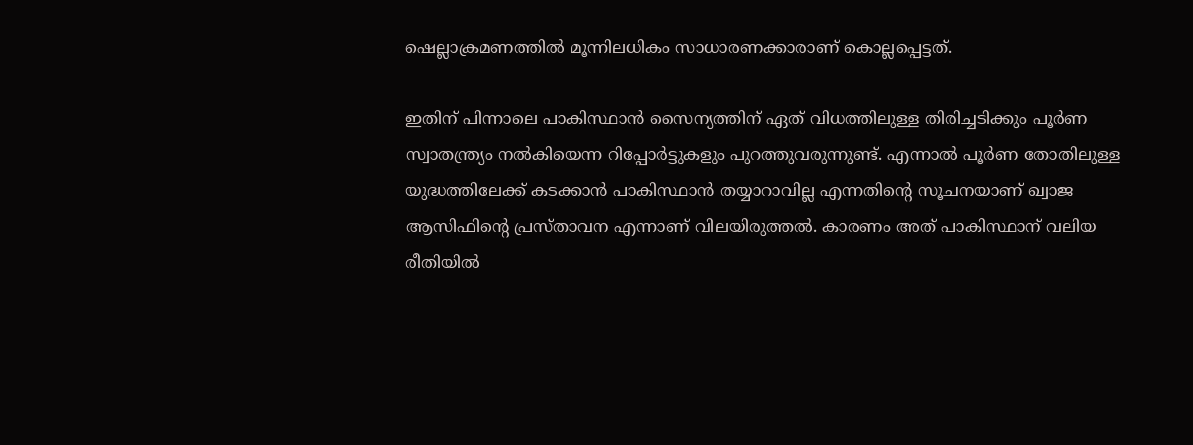ഷെല്ലാക്രമണത്തിൽ മൂന്നിലധികം സാധാരണക്കാരാണ് കൊല്ലപ്പെട്ടത്.

ഇതിന് പിന്നാലെ പാകിസ്ഥാൻ സൈന്യത്തിന് ഏത് വിധത്തിലുള്ള തിരിച്ചടിക്കും പൂർണ സ്വാതന്ത്ര്യം നൽകിയെന്ന റിപ്പോർട്ടുകളും പുറത്തുവരുന്നുണ്ട്. എന്നാൽ പൂർണ തോതിലുള്ള യുദ്ധത്തിലേക്ക് കടക്കാൻ പാകിസ്ഥാൻ തയ്യാറാവില്ല എന്നതിന്റെ സൂചനയാണ് ഖ്വാജ ആസിഫിന്റെ പ്രസ്‌താവന എന്നാണ് വിലയിരുത്തൽ. കാരണം അത് പാകിസ്ഥാന് വലിയ രീതിയിൽ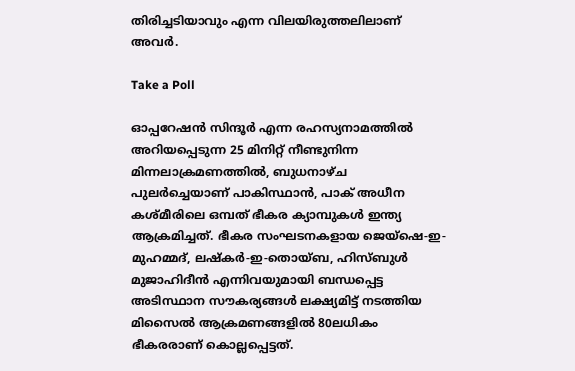തിരിച്ചടിയാവും എന്ന വിലയിരുത്തലിലാണ് അവർ.

Take a Poll

ഓപ്പറേഷൻ സിന്ദൂർ എന്ന രഹസ്യനാമത്തിൽ അറിയപ്പെടുന്ന 25 മിനിറ്റ് നീണ്ടുനിന്ന മിന്നലാക്രമണത്തിൽ, ബുധനാഴ്‌ച പുലർച്ചെയാണ് പാകിസ്ഥാൻ, പാക് അധീന കശ്‌മീരിലെ ഒമ്പത് ഭീകര ക്യാമ്പുകൾ ഇന്ത്യ ആക്രമിച്ചത്. ഭീകര സംഘടനകളായ ജെയ്‌ഷെ-ഇ-മുഹമ്മദ്, ലഷ്‌കർ-ഇ-തൊയ്ബ, ഹിസ്ബുൾ മുജാഹിദീൻ എന്നിവയുമായി ബന്ധപ്പെട്ട അടിസ്ഥാന സൗകര്യങ്ങൾ ലക്ഷ്യമിട്ട് നടത്തിയ മിസൈൽ ആക്രമണങ്ങളിൽ 80ലധികം ഭീകരരാണ് കൊല്ലപ്പെട്ടത്.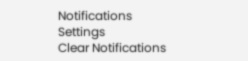Notifications
Settings
Clear Notifications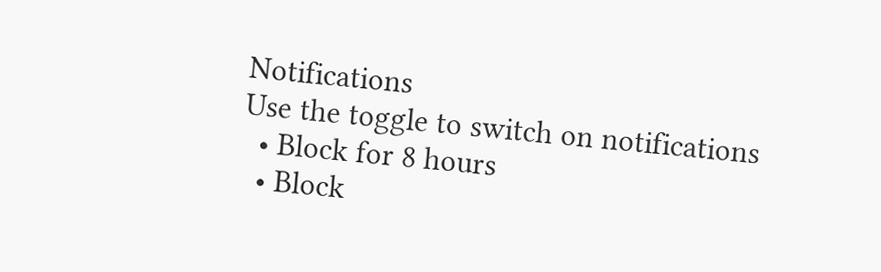Notifications
Use the toggle to switch on notifications
  • Block for 8 hours
  • Block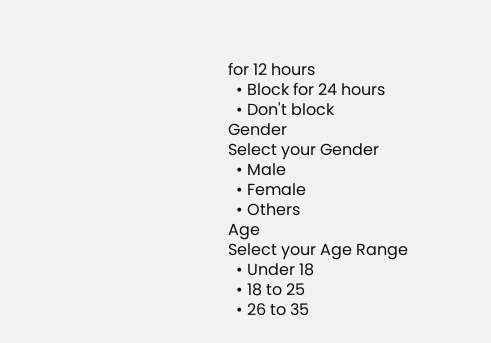for 12 hours
  • Block for 24 hours
  • Don't block
Gender
Select your Gender
  • Male
  • Female
  • Others
Age
Select your Age Range
  • Under 18
  • 18 to 25
  • 26 to 35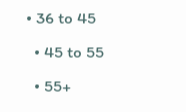• 36 to 45
  • 45 to 55
  • 55+